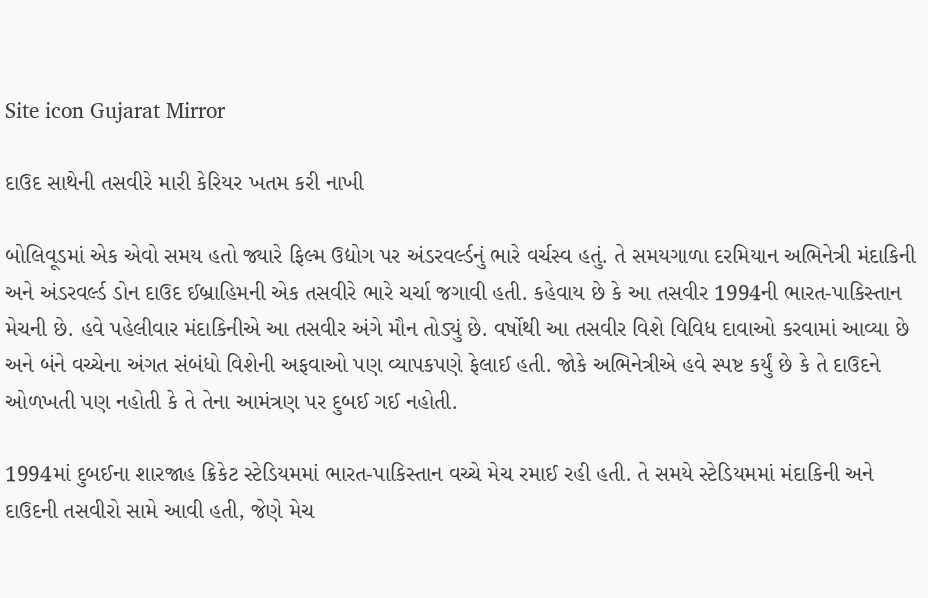Site icon Gujarat Mirror

દાઉદ સાથેની તસવીરે મારી કેરિયર ખતમ કરી નાખી

બોલિવૂડમાં એક એવો સમય હતો જ્યારે ફિલ્મ ઉદ્યોગ પર અંડરવર્લ્ડનું ભારે વર્ચસ્વ હતું. તે સમયગાળા દરમિયાન અભિનેત્રી મંદાકિની અને અંડરવર્લ્ડ ડોન દાઉદ ઈબ્રાહિમની એક તસવીરે ભારે ચર્ચા જગાવી હતી. કહેવાય છે કે આ તસવીર 1994ની ભારત-પાકિસ્તાન મેચની છે. હવે પહેલીવાર મંદાકિનીએ આ તસવીર અંગે મૌન તોડ્યું છે. વર્ષોથી આ તસવીર વિશે વિવિધ દાવાઓ કરવામાં આવ્યા છે અને બંને વચ્ચેના અંગત સંબંધો વિશેની અફવાઓ પણ વ્યાપકપણે ફેલાઈ હતી. જોકે અભિનેત્રીએ હવે સ્પષ્ટ કર્યું છે કે તે દાઉદને ઓળખતી પણ નહોતી કે તે તેના આમંત્રણ પર દુબઈ ગઈ નહોતી.

1994માં દુબઈના શારજાહ ક્રિકેટ સ્ટેડિયમમાં ભારત-પાકિસ્તાન વચ્ચે મેચ રમાઈ રહી હતી. તે સમયે સ્ટેડિયમમાં મંદાકિની અને દાઉદની તસવીરો સામે આવી હતી, જેણે મેચ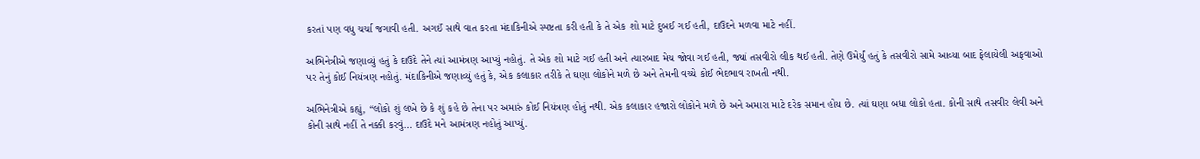કરતાં પણ વધુ ચર્ચા જગાવી હતી. અગઈં સાથે વાત કરતા મંદાકિનીએ સ્પષ્ટતા કરી હતી કે તે એક શો માટે દુબઈ ગઈ હતી, દાઉદને મળવા માટે નહીં.

અભિનેત્રીએ જણાવ્યું હતું કે દાઉદે તેને ત્યાં આમંત્રણ આપ્યું નહોતું. તે એક શો માટે ગઈ હતી અને ત્યારબાદ મેચ જોવા ગઈ હતી, જ્યાં તસવીરો લીક થઈ હતી. તેણે ઉમેર્યું હતું કે તસવીરો સામે આવ્યા બાદ ફેલાયેલી અફવાઓ પર તેનું કોઈ નિયંત્રણ નહોતું. મંદાકિનીએ જણાવ્યું હતું કે, એક કલાકાર તરીકે તે ઘણા લોકોને મળે છે અને તેમની વચ્ચે કોઈ ભેદભાવ રાખતી નથી.

અભિનેત્રીએ કહ્યું, “લોકો શું લખે છે કે શું કહે છે તેના પર અમારું કોઈ નિયંત્રણ હોતું નથી. એક કલાકાર હજારો લોકોને મળે છે અને અમારા માટે દરેક સમાન હોય છે. ત્યાં ઘણા બધા લોકો હતા. કોની સાથે તસવીર લેવી અને કોની સાથે નહીં તે નક્કી કરવું… દાઉદે મને આમંત્રણ નહોતું આપ્યું.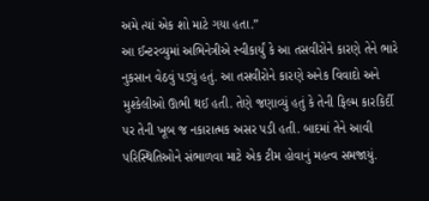અમે ત્યાં એક શો માટે ગયા હતા.”
આ ઈન્ટરવ્યુમાં અભિનેત્રીએ સ્વીકાર્યું કે આ તસવીરોને કારણે તેને ભારે નુકસાન વેઠવું પડ્યું હતું. આ તસવીરોને કારણે અનેક વિવાદો અને મુશ્કેલીઓ ઊભી થઈ હતી. તેણે જણાવ્યું હતું કે તેની ફિલ્મ કારકિર્દી પર તેની ખૂબ જ નકારાત્મક અસર પડી હતી. બાદમાં તેને આવી પરિસ્થિતિઓને સંભાળવા માટે એક ટીમ હોવાનું મહત્વ સમજાયું.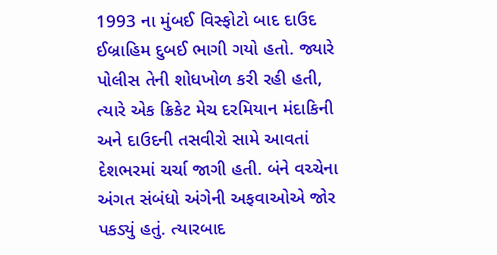1993 ના મુંબઈ વિસ્ફોટો બાદ દાઉદ ઈબ્રાહિમ દુબઈ ભાગી ગયો હતો. જ્યારે પોલીસ તેની શોધખોળ કરી રહી હતી, ત્યારે એક ક્રિકેટ મેચ દરમિયાન મંદાકિની અને દાઉદની તસવીરો સામે આવતાં દેશભરમાં ચર્ચા જાગી હતી. બંને વચ્ચેના અંગત સંબંધો અંગેની અફવાઓએ જોર પકડ્યું હતું. ત્યારબાદ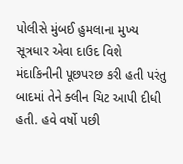પોલીસે મુંબઈ હુમલાના મુખ્ય સૂત્રધાર એવા દાઉદ વિશે મંદાકિનીની પૂછપરછ કરી હતી પરંતુ બાદમાં તેને ક્લીન ચિટ આપી દીધી હતી. હવે વર્ષો પછી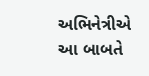અભિનેત્રીએ આ બાબતે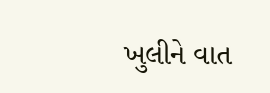ખુલીને વાત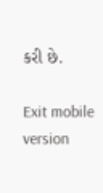કરી છે.

Exit mobile version